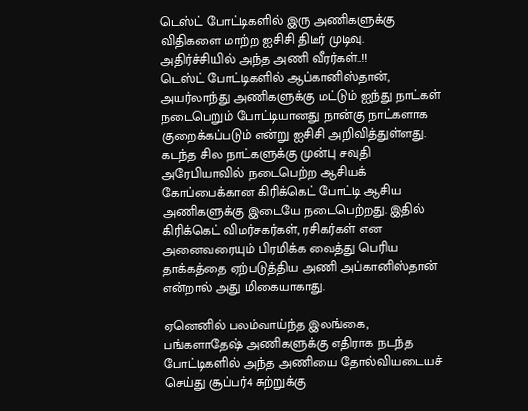டெஸ்ட் போட்டிகளில் இரு அணிகளுக்கு விதிகளை மாற்ற ஐசிசி திடீர் முடிவு. அதிர்ச்சியில் அந்த அணி வீரர்கள்..!!
டெஸ்ட் போட்டிகளில் ஆப்கானிஸ்தான், அயர்லாந்து அணிகளுக்கு மட்டும் ஐந்து நாட்கள் நடைபெறும் போட்டியானது நான்கு நாட்களாக குறைக்கப்படும் என்று ஐசிசி அறிவித்துள்ளது.
கடந்த சில நாட்களுக்கு முன்பு சவுதி அரேபியாவில் நடைபெற்ற ஆசியக் கோப்பைக்கான கிரிக்கெட் போட்டி ஆசிய அணிகளுக்கு இடையே நடைபெற்றது. இதில் கிரிக்கெட் விமர்சகர்கள், ரசிகர்கள் என அனைவரையும் பிரமிக்க வைத்து பெரிய தாக்கத்தை ஏற்படுத்திய அணி அப்கானிஸ்தான் என்றால் அது மிகையாகாது.

ஏனெனில் பலம்வாய்ந்த இலங்கை, பங்களாதேஷ் அணிகளுக்கு எதிராக நடந்த போட்டிகளில் அந்த அணியை தோல்வியடையச் செய்து சூப்பர்4 சுற்றுக்கு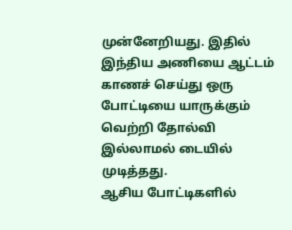முன்னேறியது. இதில் இந்திய அணியை ஆட்டம் காணச் செய்து ஒரு போட்டியை யாருக்கும் வெற்றி தோல்வி இல்லாமல் டையில் முடித்தது.
ஆசிய போட்டிகளில்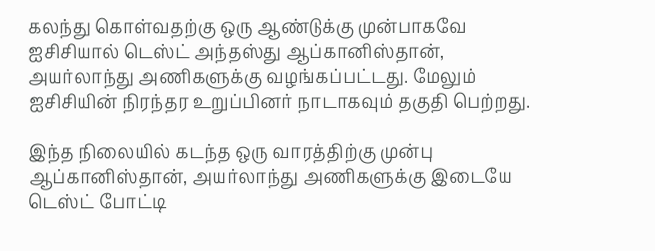கலந்து கொள்வதற்கு ஒரு ஆண்டுக்கு முன்பாகவே ஐசிசியால் டெஸ்ட் அந்தஸ்து ஆப்கானிஸ்தான், அயர்லாந்து அணிகளுக்கு வழங்கப்பட்டது. மேலும் ஐசிசியின் நிரந்தர உறுப்பினர் நாடாகவும் தகுதி பெற்றது.

இந்த நிலையில் கடந்த ஒரு வாரத்திற்கு முன்பு ஆப்கானிஸ்தான், அயர்லாந்து அணிகளுக்கு இடையே டெஸ்ட் போட்டி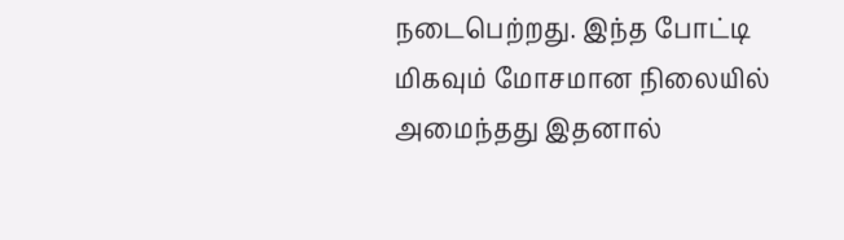நடைபெற்றது. இந்த போட்டி மிகவும் மோசமான நிலையில் அமைந்தது இதனால்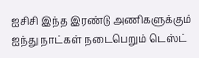ஐசிசி இந்த இரண்டு அணிகளுக்கும் ஐந்து நாட்கள் நடைபெறும் டெஸ்ட்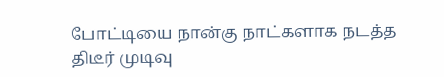போட்டியை நான்கு நாட்களாக நடத்த திடீர் முடிவு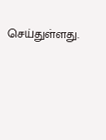செய்துள்ளது.